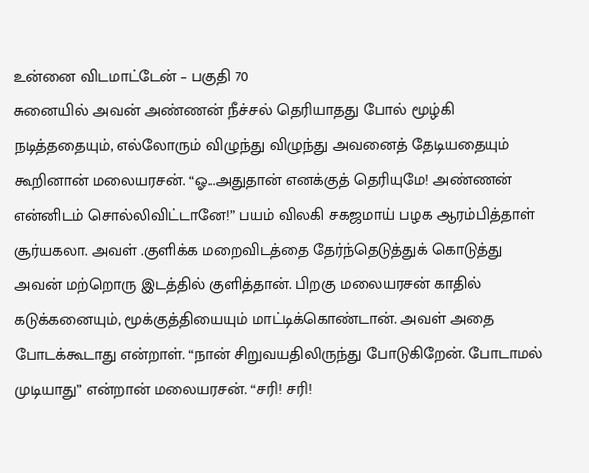உன்னை விடமாட்டேன் – பகுதி 70
சுனையில் அவன் அண்ணன் நீச்சல் தெரியாதது போல் மூழ்கி நடித்ததையும், எல்லோரும் விழுந்து விழுந்து அவனைத் தேடியதையும் கூறினான் மலையரசன். “ஓ...அதுதான் எனக்குத் தெரியுமே! அண்ணன் என்னிடம் சொல்லிவிட்டானே!” பயம் விலகி சகஜமாய் பழக ஆரம்பித்தாள் சூர்யகலா. அவள் .குளிக்க மறைவிடத்தை தேர்ந்தெடுத்துக் கொடுத்து அவன் மற்றொரு இடத்தில் குளித்தான். பிறகு மலையரசன் காதில் கடுக்கனையும், மூக்குத்தியையும் மாட்டிக்கொண்டான். அவள் அதை போடக்கூடாது என்றாள். “நான் சிறுவயதிலிருந்து போடுகிறேன். போடாமல் முடியாது” என்றான் மலையரசன். “சரி! சரி!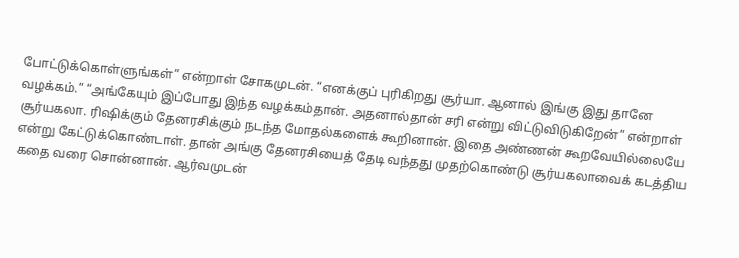போட்டுக்கொள்ளுங்கள்” என்றாள் சோகமுடன். “எனக்குப் புரிகிறது சூர்யா. ஆனால் இங்கு இது தானே வழக்கம்.” “அங்கேயும் இப்போது இந்த வழக்கம்தான். அதனால்தான் சரி என்று விட்டுவிடுகிறேன்” என்றாள் சூர்யகலா. ரிஷிக்கும் தேனரசிக்கும் நடந்த மோதல்களைக் கூறினான். இதை அண்ணன் கூறவேயில்லையே என்று கேட்டுக்கொண்டாள். தான் அங்கு தேனரசியைத் தேடி வந்தது முதற்கொண்டு சூர்யகலாவைக் கடத்திய கதை வரை சொன்னான். ஆர்வமுடன்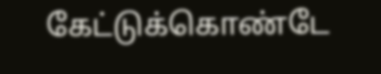கேட்டுக்கொண்டே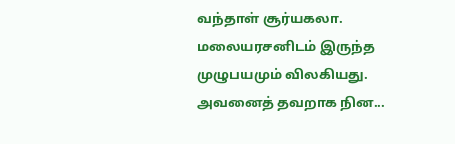வந்தாள் சூர்யகலா. மலையரசனிடம் இருந்த முழுபயமும் விலகியது. அவனைத் தவறாக நின...